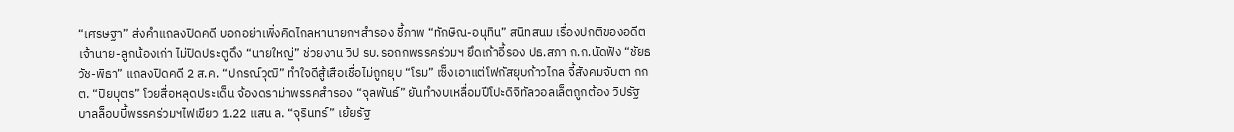“เศรษฐา” ส่งคำแถลงปิดคดี บอกอย่าเพิ่งคิดไกลหานายกฯสำรอง ชี้ภาพ “ทักษิณ-อนุทิน” สนิทสนม เรื่องปกติของอดีตเจ้านาย-ลูกน้องเก่า ไม่ปิดประตูดึง “นายใหญ่” ช่วยงาน วิป รบ.รอถกพรรคร่วมฯ ยึดเก้าอี้รอง ปธ.สภา ก.ก.นัดฟัง “ชัยธวัช-พิธา” แถลงปิดคดี 2 ส.ค. “ปกรณ์วุฒิ” ทำใจดีสู้เสือเชื่อไม่ถูกยุบ “โรม” เซ็งเอาแต่โฟกัสยุบก้าวไกล จี้สังคมจับตา กกต. “ปิยบุตร” โวยสื่อหลุดประเด็น จ้องดราม่าพรรคสำรอง “จุลพันธ์” ยันทำงบเหลื่อมปีโปะดิจิทัลวอลเล็ตถูกต้อง วิปรัฐบาลล็อบบี้พรรคร่วมฯไฟเขียว 1.22 แสน ล. “จุรินทร์” เย้ยรัฐ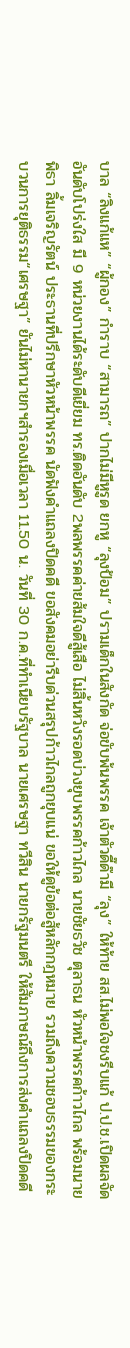บาล “ลิงแก้แห” “ผู้กอง” กำราบ “สามารถ” ปากไม่มีหูรูด ยกหู “ลุงป้อม” ปรามเด็กในสังกัด จ่อขับพ้นพรรค เจ้าตัวดี๊ด๊ามี “ลุง” ให้ท้าย สส.ไม่พอใจชงรีบแก้ ป.ป.ช.เปิดผลจัดอันดับโปร่งใส มี 9 หน่วยงานได้ระดับดีเยี่ยม ทร.ติดอันดับ 2พลพรรคค่ายส้มใจดีสู้เสือ ไม่สิ้นหวังรอดบ่วงยุบพรรคก้าวไกล นายชัยธวัช ตุลาธน หัวหน้าพรรคก้าวไกล พร้อมนายพิธา ลิ้มเจริญรัตน์ ประธานที่ปรึกษาหัวหน้าพรรค นัดฟังคำแถลงปิดคดี ขอสังคมอย่ารีบด่วนสรุปก้าวไกลถูกยุบแน่ ขอให้ดูข้อต่อสู้หลักกฎหมาย รวมถึงความชอบธรรมของกระบวนการยุติธรรม“เศรษฐา” ยันไม่หานายกฯสำรองเมื่อเวลา 11.50 น. วันที่ 30 ก.ค.ที่ทำเนียบรัฐบาล นายเศรษฐา ทวีสิน นายกรัฐมนตรี ให้สัมภาษณ์ถึงการส่งคำแถลงปิดคดี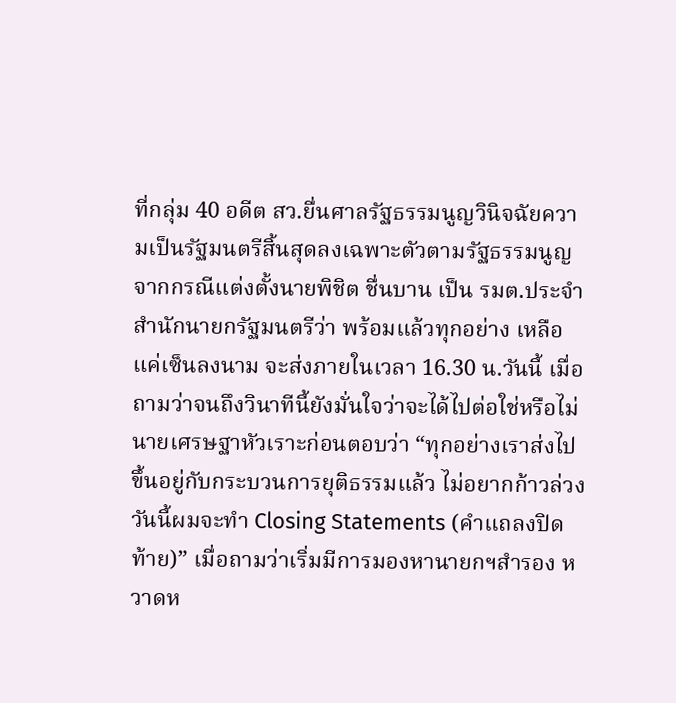ที่กลุ่ม 40 อดีต สว.ยื่นศาลรัฐธรรมนูญวินิจฉัยความเป็นรัฐมนตรีสิ้นสุดลงเฉพาะตัวตามรัฐธรรมนูญ จากกรณีแต่งตั้งนายพิชิต ชื่นบาน เป็น รมต.ประจำสำนักนายกรัฐมนตรีว่า พร้อมแล้วทุกอย่าง เหลือแค่เซ็นลงนาม จะส่งภายในเวลา 16.30 น.วันนี้ เมื่อถามว่าจนถึงวินาทีนี้ยังมั่นใจว่าจะได้ไปต่อใช่หรือไม่ นายเศรษฐาหัวเราะก่อนตอบว่า “ทุกอย่างเราส่งไป ขึ้นอยู่กับกระบวนการยุติธรรมแล้ว ไม่อยากก้าวล่วง วันนี้ผมจะทำ Closing Statements (คำแถลงปิดท้าย)” เมื่อถามว่าเริ่มมีการมองหานายกฯสำรอง หวาดห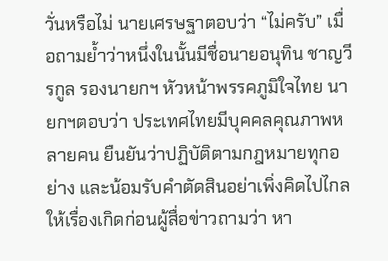วั่นหรือไม่ นายเศรษฐาตอบว่า “ไม่ครับ” เมื่อถามย้ำว่าหนึ่งในนั้นมีชื่อนายอนุทิน ชาญวีรกูล รองนายกฯ หัวหน้าพรรคภูมิใจไทย นายกฯตอบว่า ประเทศไทยมีบุคคลคุณภาพหลายคน ยืนยันว่าปฏิบัติตามกฎหมายทุกอย่าง และน้อมรับคำตัดสินอย่าเพิ่งคิดไปไกลให้เรื่องเกิดก่อนผู้สื่อข่าวถามว่า หา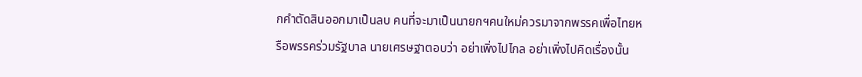กคำตัดสินออกมาเป็นลบ คนที่จะมาเป็นนายกฯคนใหม่ควรมาจากพรรคเพื่อไทยหรือพรรคร่วมรัฐบาล นายเศรษฐาตอบว่า อย่าเพิ่งไปไกล อย่าเพิ่งไปคิดเรื่องนั้น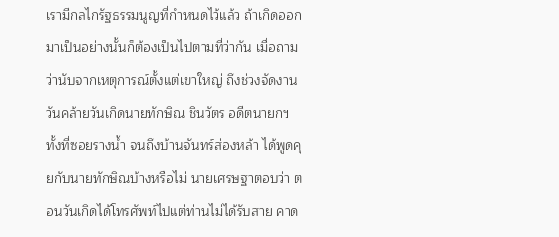เรามีกลไกรัฐธรรมนูญที่กำหนดไว้แล้ว ถ้าเกิดออกมาเป็นอย่างนั้นก็ต้องเป็นไปตามที่ว่ากัน เมื่อถามว่านับจากเหตุการณ์ตั้งแต่เขาใหญ่ ถึงช่วงจัดงานวันคล้ายวันเกิดนายทักษิณ ชินวัตร อดีตนายกฯ ทั้งที่ซอยรางน้ำ จนถึงบ้านจันทร์ส่องหล้า ได้พูดคุยกับนายทักษิณบ้างหรือไม่ นายเศรษฐาตอบว่า ตอนวันเกิดได้โทรศัพท์ไปแต่ท่านไม่ได้รับสาย คาด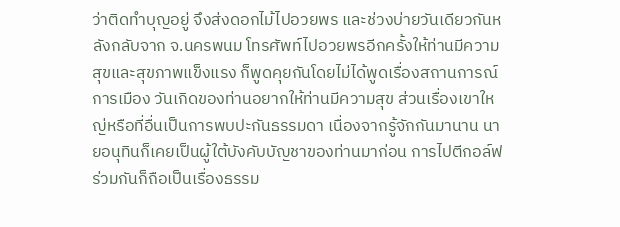ว่าติดทำบุญอยู่ จึงส่งดอกไม้ไปอวยพร และช่วงบ่ายวันเดียวกันหลังกลับจาก จ.นครพนม โทรศัพท์ไปอวยพรอีกครั้งให้ท่านมีความสุขและสุขภาพแข็งแรง ก็พูดคุยกันโดยไม่ได้พูดเรื่องสถานการณ์การเมือง วันเกิดของท่านอยากให้ท่านมีความสุข ส่วนเรื่องเขาใหญ่หรือที่อื่นเป็นการพบปะกันธรรมดา เนื่องจากรู้จักกันมานาน นายอนุทินก็เคยเป็นผู้ใต้บังคับบัญชาของท่านมาก่อน การไปตีกอล์ฟร่วมกันก็ถือเป็นเรื่องธรรม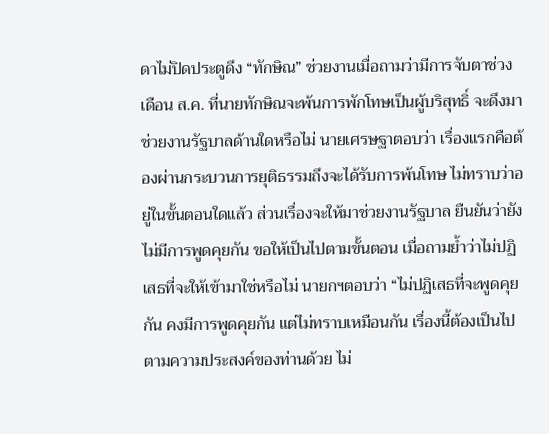ดาไม่ปิดประตูดึง “ทักษิณ” ช่วยงานเมื่อถามว่ามีการจับตาช่วงเดือน ส.ค. ที่นายทักษิณจะพ้นการพักโทษเป็นผู้บริสุทธิ์ จะดึงมาช่วยงานรัฐบาลด้านใดหรือไม่ นายเศรษฐาตอบว่า เรื่องแรกคือต้องผ่านกระบวนการยุติธรรมถึงจะได้รับการพ้นโทษ ไม่ทราบว่าอยู่ในขั้นตอนใดแล้ว ส่วนเรื่องจะให้มาช่วยงานรัฐบาล ยืนยันว่ายังไม่มีการพูดคุยกัน ขอให้เป็นไปตามขั้นตอน เมื่อถามย้ำว่าไม่ปฏิเสธที่จะให้เข้ามาใช่หรือไม่ นายกฯตอบว่า “ไม่ปฏิเสธที่จะพูดคุยกัน คงมีการพูดคุยกัน แต่ไม่ทราบเหมือนกัน เรื่องนี้ต้องเป็นไปตามความประสงค์ของท่านด้วย ไม่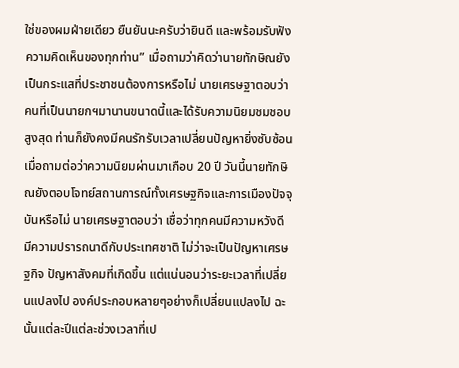ใช่ของผมฝ่ายเดียว ยืนยันนะครับว่ายินดี และพร้อมรับฟังความคิดเห็นของทุกท่าน” เมื่อถามว่าคิดว่านายทักษิณยังเป็นกระแสที่ประชาชนต้องการหรือไม่ นายเศรษฐาตอบว่า คนที่เป็นนายกฯมานานขนาดนี้และได้รับความนิยมชมชอบสูงสุด ท่านก็ยังคงมีคนรักรับเวลาเปลี่ยนปัญหายิ่งซับซ้อนเมื่อถามต่อว่าความนิยมผ่านมาเกือบ 20 ปี วันนี้นายทักษิณยังตอบโจทย์สถานการณ์ทั้งเศรษฐกิจและการเมืองปัจจุบันหรือไม่ นายเศรษฐาตอบว่า เชื่อว่าทุกคนมีความหวังดี มีความปรารถนาดีกับประเทศชาติ ไม่ว่าจะเป็นปัญหาเศรษฐกิจ ปัญหาสังคมที่เกิดขึ้น แต่แน่นอนว่าระยะเวลาที่เปลี่ยนแปลงไป องค์ประกอบหลายๆอย่างก็เปลี่ยนแปลงไป ฉะนั้นแต่ละปีแต่ละช่วงเวลาที่เป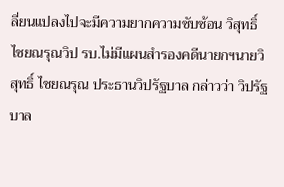ลี่ยนแปลงไปจะมีความยากความซับซ้อน วิสุทธิ์ ไชยณรุณวิป รบ.ไม่มีแผนสำรองคดีนายกฯนายวิสุทธิ์ ไชยณรุณ ประธานวิปรัฐบาล กล่าวว่า วิปรัฐบาล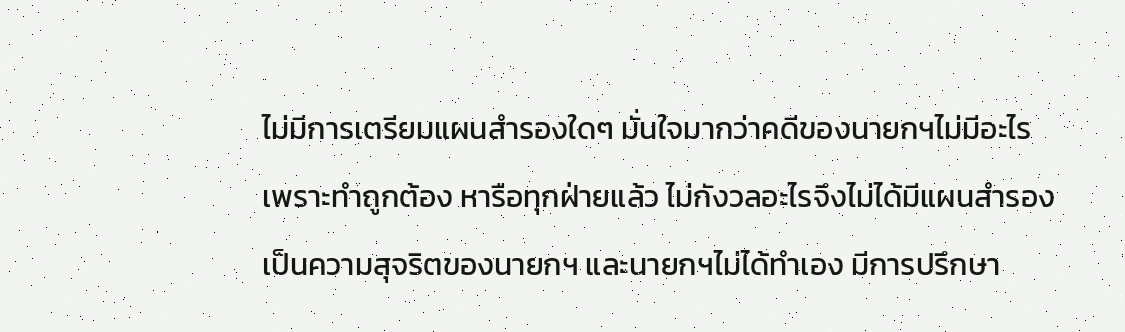ไม่มีการเตรียมแผนสำรองใดๆ มั่นใจมากว่าคดีของนายกฯไม่มีอะไร เพราะทำถูกต้อง หารือทุกฝ่ายแล้ว ไม่กังวลอะไรจึงไม่ได้มีแผนสำรอง เป็นความสุจริตของนายกฯ และนายกฯไม่ได้ทำเอง มีการปรึกษา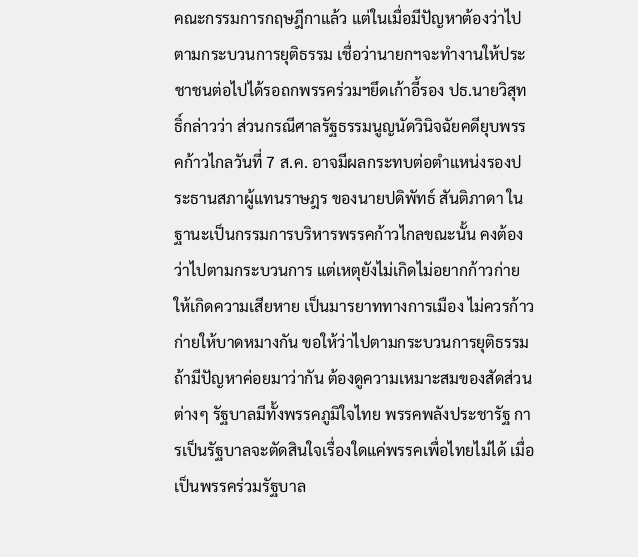คณะกรรมการกฤษฎีกาแล้ว แต่ในเมื่อมีปัญหาต้องว่าไปตามกระบวนการยุติธรรม เชื่อว่านายกฯจะทำงานให้ประชาชนต่อไปได้รอถกพรรคร่วมฯยึดเก้าอี้รอง ปธ.นายวิสุทธิ์กล่าวว่า ส่วนกรณีศาลรัฐธรรมนูญนัดวินิจฉัยคดียุบพรรคก้าวไกลวันที่ 7 ส.ค. อาจมีผลกระทบต่อตำแหน่งรองประธานสภาผู้แทนราษฎร ของนายปดิพัทธ์ สันติภาดา ในฐานะเป็นกรรมการบริหารพรรคก้าวไกลขณะนั้น คงต้องว่าไปตามกระบวนการ แต่เหตุยังไม่เกิดไม่อยากก้าวก่ายให้เกิดความเสียหาย เป็นมารยาททางการเมือง ไม่ควรก้าวก่ายให้บาดหมางกัน ขอให้ว่าไปตามกระบวนการยุติธรรม ถ้ามีปัญหาค่อยมาว่ากัน ต้องดูความเหมาะสมของสัดส่วนต่างๆ รัฐบาลมีทั้งพรรคภูมิใจไทย พรรคพลังประชารัฐ การเป็นรัฐบาลจะตัดสินใจเรื่องใดแค่พรรคเพื่อไทยไม่ได้ เมื่อเป็นพรรคร่วมรัฐบาล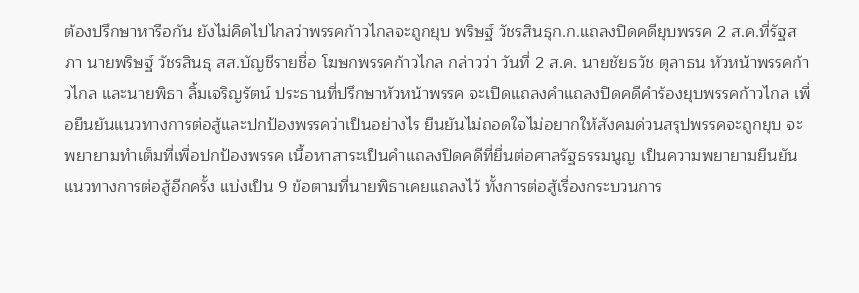ต้องปรึกษาหารือกัน ยังไม่คิดไปไกลว่าพรรคก้าวไกลจะถูกยุบ พริษฐ์ วัชรสินธุก.ก.แถลงปิดคดียุบพรรค 2 ส.ค.ที่รัฐสภา นายพริษฐ์ วัชรสินธุ สส.บัญชีรายชื่อ โฆษกพรรคก้าวไกล กล่าวว่า วันที่ 2 ส.ค. นายชัยธวัช ตุลาธน หัวหน้าพรรคก้าวไกล และนายพิธา ลิ้มเจริญรัตน์ ประธานที่ปรึกษาหัวหน้าพรรค จะเปิดแถลงคำแถลงปิดคดีคำร้องยุบพรรคก้าวไกล เพื่อยืนยันแนวทางการต่อสู้และปกป้องพรรคว่าเป็นอย่างไร ยืนยันไม่ถอดใจไม่อยากให้สังคมด่วนสรุปพรรคจะถูกยุบ จะพยายามทำเต็มที่เพื่อปกป้องพรรค เนื้อหาสาระเป็นคำแถลงปิดคดีที่ยื่นต่อศาลรัฐธรรมนูญ เป็นความพยายามยืนยันแนวทางการต่อสู้อีกครั้ง แบ่งเป็น 9 ข้อตามที่นายพิธาเคยแถลงไว้ ทั้งการต่อสู้เรื่องกระบวนการ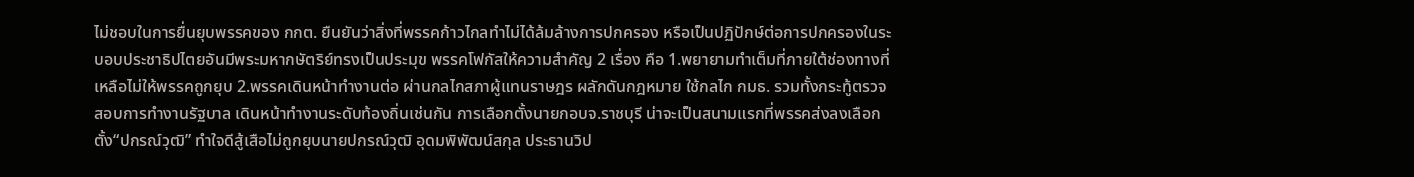ไม่ชอบในการยื่นยุบพรรคของ กกต. ยืนยันว่าสิ่งที่พรรคก้าวไกลทำไม่ได้ล้มล้างการปกครอง หรือเป็นปฏิปักษ์ต่อการปกครองในระบอบประชาธิปไตยอันมีพระมหากษัตริย์ทรงเป็นประมุข พรรคโฟกัสให้ความสำคัญ 2 เรื่อง คือ 1.พยายามทำเต็มที่ภายใต้ช่องทางที่เหลือไม่ให้พรรคถูกยุบ 2.พรรคเดินหน้าทำงานต่อ ผ่านกลไกสภาผู้แทนราษฎร ผลักดันกฎหมาย ใช้กลไก กมธ. รวมทั้งกระทู้ตรวจสอบการทำงานรัฐบาล เดินหน้าทำงานระดับท้องถิ่นเช่นกัน การเลือกตั้งนายกอบจ.ราชบุรี น่าจะเป็นสนามแรกที่พรรคส่งลงเลือกตั้ง“ปกรณ์วุฒิ” ทำใจดีสู้เสือไม่ถูกยุบนายปกรณ์วุฒิ อุดมพิพัฒน์สกุล ประธานวิป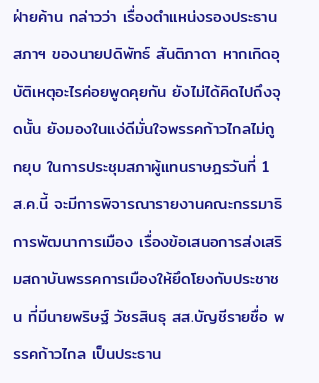ฝ่ายค้าน กล่าวว่า เรื่องตำแหน่งรองประธานสภาฯ ของนายปดิพัทธ์ สันติภาดา หากเกิดอุบัติเหตุอะไรค่อยพูดคุยกัน ยังไม่ได้คิดไปถึงจุดนั้น ยังมองในแง่ดีมั่นใจพรรคก้าวไกลไม่ถูกยุบ ในการประชุมสภาผู้แทนราษฎรวันที่ 1 ส.ค.นี้ จะมีการพิจารณารายงานคณะกรรมาธิการพัฒนาการเมือง เรื่องข้อเสนอการส่งเสริมสถาบันพรรคการเมืองให้ยึดโยงกับประชาชน ที่มีนายพริษฐ์ วัชรสินธุ สส.บัญชีรายชื่อ พรรคก้าวไกล เป็นประธาน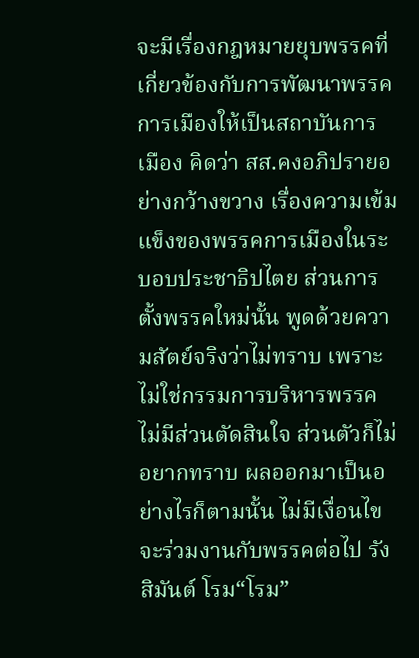จะมีเรื่องกฎหมายยุบพรรคที่เกี่ยวข้องกับการพัฒนาพรรคการเมืองให้เป็นสถาบันการเมือง คิดว่า สส.คงอภิปรายอย่างกว้างขวาง เรื่องความเข้มแข็งของพรรคการเมืองในระบอบประชาธิปไตย ส่วนการตั้งพรรคใหม่นั้น พูดด้วยความสัตย์จริงว่าไม่ทราบ เพราะไม่ใช่กรรมการบริหารพรรค ไม่มีส่วนตัดสินใจ ส่วนตัวก็ไม่อยากทราบ ผลออกมาเป็นอย่างไรก็ตามนั้น ไม่มีเงื่อนไข จะร่วมงานกับพรรคต่อไป รังสิมันต์ โรม“โรม”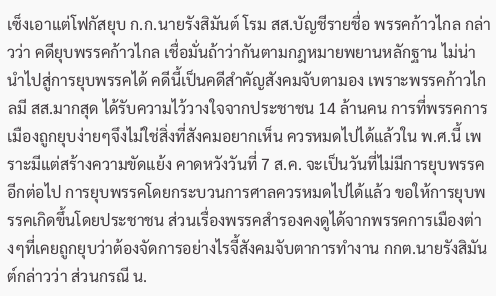เซ็งเอาแต่โฟกัสยุบ ก.ก.นายรังสิมันต์ โรม สส.บัญชีรายชื่อ พรรคก้าวไกล กล่าวว่า คดียุบพรรคก้าวไกล เชื่อมั่นถ้าว่ากันตามกฎหมายพยานหลักฐาน ไม่น่านำไปสู่การยุบพรรคได้ คดีนี้เป็นคดีสำคัญสังคมจับตามอง เพราะพรรคก้าวไกลมี สส.มากสุด ได้รับความไว้วางใจจากประชาชน 14 ล้านคน การที่พรรคการเมืองถูกยุบง่ายๆจึงไม่ใช่สิ่งที่สังคมอยากเห็น ควรหมดไปได้แล้วใน พ.ศ.นี้ เพราะมีแต่สร้างความขัดแย้ง คาดหวังวันที่ 7 ส.ค. จะเป็นวันที่ไม่มีการยุบพรรคอีกต่อไป การยุบพรรคโดยกระบวนการศาลควรหมดไปได้แล้ว ขอให้การยุบพรรคเกิดขึ้นโดยประชาชน ส่วนเรื่องพรรคสำรองคงดูได้จากพรรคการเมืองต่างๆที่เคยถูกยุบว่าต้องจัดการอย่างไรจี้สังคมจับตาการทำงาน กกต.นายรังสิมันต์กล่าวว่า ส่วนกรณี น.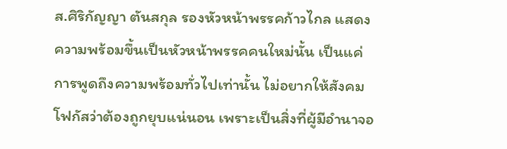ส.ศิริกัญญา ตันสกุล รองหัวหน้าพรรคก้าวไกล แสดงความพร้อมขึ้นเป็นหัวหน้าพรรคคนใหม่นั้น เป็นแค่การพูดถึงความพร้อมทั่วไปเท่านั้น ไม่อยากให้สังคมโฟกัสว่าต้องถูกยุบแน่นอน เพราะเป็นสิ่งที่ผู้มีอำนาจอ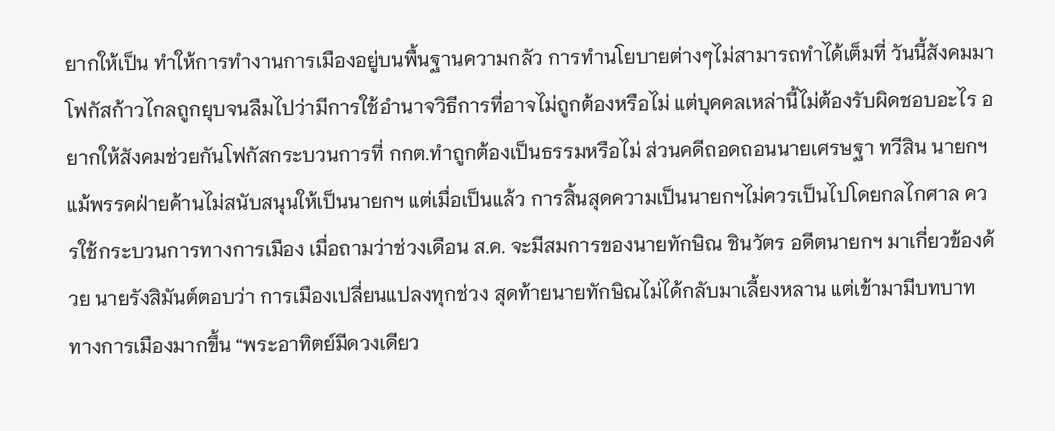ยากให้เป็น ทำให้การทำงานการเมืองอยู่บนพื้นฐานความกลัว การทำนโยบายต่างๆไม่สามารถทำได้เต็มที่ วันนี้สังคมมาโฟกัสก้าวไกลถูกยุบจนลืมไปว่ามีการใช้อำนาจวิธีการที่อาจไม่ถูกต้องหรือไม่ แต่บุคคลเหล่านี้ไม่ต้องรับผิดชอบอะไร อยากให้สังคมช่วยกันโฟกัสกระบวนการที่ กกต.ทำถูกต้องเป็นธรรมหรือไม่ ส่วนคดีถอดถอนนายเศรษฐา ทวีสิน นายกฯ แม้พรรคฝ่ายค้านไม่สนับสนุนให้เป็นนายกฯ แต่เมื่อเป็นแล้ว การสิ้นสุดความเป็นนายกฯไม่ควรเป็นไปโดยกลไกศาล ควรใช้กระบวนการทางการเมือง เมื่อถามว่าช่วงเดือน ส.ค. จะมีสมการของนายทักษิณ ชินวัตร อดีตนายกฯ มาเกี่ยวข้องด้วย นายรังสิมันต์ตอบว่า การเมืองเปลี่ยนแปลงทุกช่วง สุดท้ายนายทักษิณไม่ได้กลับมาเลี้ยงหลาน แต่เข้ามามีบทบาททางการเมืองมากขึ้น “พระอาทิตย์มีดวงเดียว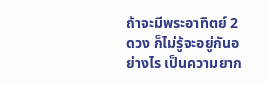ถ้าจะมีพระอาทิตย์ 2 ดวง ก็ไม่รู้จะอยู่กันอย่างไร เป็นความยาก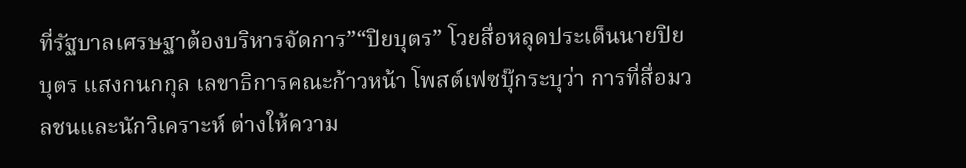ที่รัฐบาลเศรษฐาต้องบริหารจัดการ”“ปิยบุตร” โวยสื่อหลุดประเด็นนายปิยบุตร แสงกนกกุล เลขาธิการคณะก้าวหน้า โพสต์เฟซบุ๊กระบุว่า การที่สื่อมวลชนและนักวิเคราะห์ ต่างให้ความ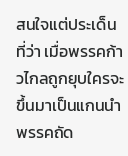สนใจแต่ประเด็นที่ว่า เมื่อพรรคก้าวไกลถูกยุบใครจะขึ้นมาเป็นแกนนำพรรคถัด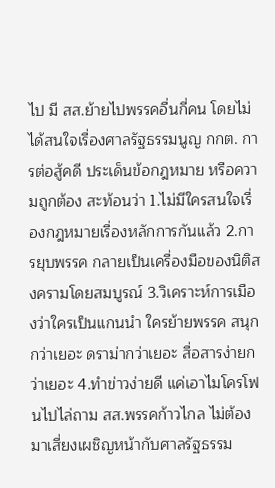ไป มี สส.ย้ายไปพรรคอื่นกี่คน โดยไม่ได้สนใจเรื่องศาลรัฐธรรมนูญ กกต. การต่อสู้คดี ประเด็นข้อกฎหมาย หรือความถูกต้อง สะท้อนว่า 1.ไม่มีใครสนใจเรื่องกฎหมายเรื่องหลักการกันแล้ว 2.การยุบพรรค กลายเป็นเครื่องมือของนิติสงครามโดยสมบูรณ์ 3.วิเคราะห์การเมืองว่าใครเป็นแกนนำ ใครย้ายพรรค สนุกกว่าเยอะ ดราม่ากว่าเยอะ สื่อสารง่ายกว่าเยอะ 4.ทำข่าวง่ายดี แค่เอาไมโครโฟนไปไล่ถาม สส.พรรคก้าวไกล ไม่ต้องมาเสี่ยงเผชิญหน้ากับศาลรัฐธรรม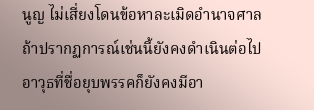นูญ ไม่เสี่ยงโดนข้อหาละเมิดอำนาจศาล ถ้าปรากฏการณ์เช่นนี้ยังคงดำเนินต่อไป อาวุธที่ชื่อยุบพรรคก็ยังคงมีอา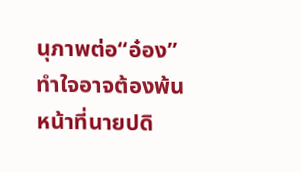นุภาพต่อ“อ๋อง” ทำใจอาจต้องพ้นหน้าที่นายปดิ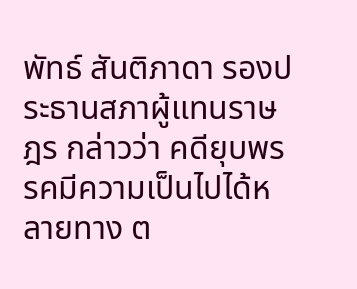พัทธ์ สันติภาดา รองประธานสภาผู้แทนราษฎร กล่าวว่า คดียุบพรรคมีความเป็นไปได้หลายทาง ต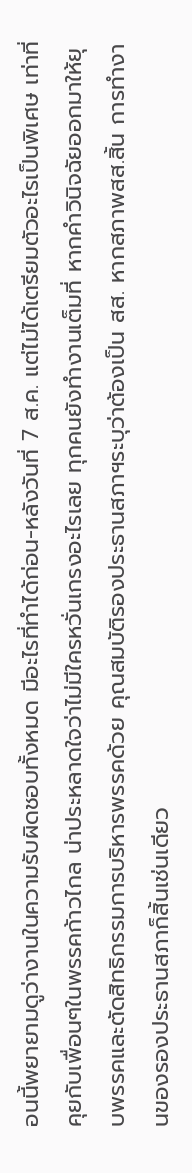อนนี้พยายามดูว่างานในความรับผิดชอบทั้งหมด มีอะไรที่ทำได้ก่อน-หลังวันที่ 7 ส.ค. แต่ไม่ได้เตรียมตัวอะไรเป็นพิเศษ เท่าที่คุยกับเพื่อนๆในพรรคก้าวไกล น่าประหลาดใจว่าไม่มีใครหวั่นเกรงอะไรเลย ทุกคนยังทำงานเต็มที่ หากคำวินิจฉัยออกมาให้ยุบพรรคและตัดสิทธิกรรมการบริหารพรรคด้วย คุณสมบัติรองประธานสภาฯระบุว่าต้องเป็น สส. หากสภาพสส.สิ้น การทำงานของรองประธานสภาก็สิ้นเช่นเดียว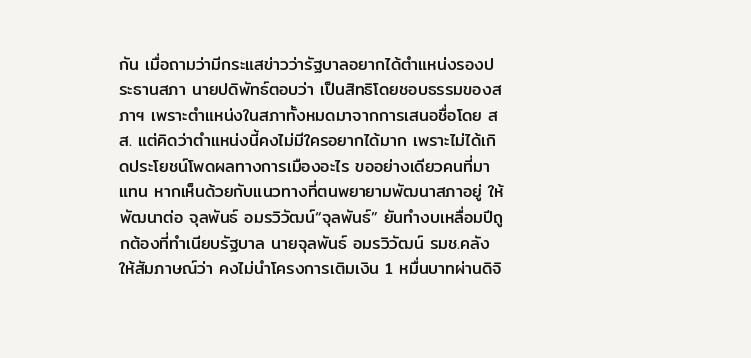กัน เมื่อถามว่ามีกระแสข่าวว่ารัฐบาลอยากได้ตำแหน่งรองประธานสภา นายปดิพัทธ์ตอบว่า เป็นสิทธิโดยชอบธรรมของสภาฯ เพราะตำแหน่งในสภาทั้งหมดมาจากการเสนอชื่อโดย สส. แต่คิดว่าตำแหน่งนี้คงไม่มีใครอยากได้มาก เพราะไม่ได้เกิดประโยชน์โพดผลทางการเมืองอะไร ขออย่างเดียวคนที่มาแทน หากเห็นด้วยกับแนวทางที่ตนพยายามพัฒนาสภาอยู่ ให้พัฒนาต่อ จุลพันธ์ อมรวิวัฒน์“จุลพันธ์” ยันทำงบเหลื่อมปีถูกต้องที่ทำเนียบรัฐบาล นายจุลพันธ์ อมรวิวัฒน์ รมช.คลัง ให้สัมภาษณ์ว่า คงไม่นำโครงการเติมเงิน 1 หมื่นบาทผ่านดิจิ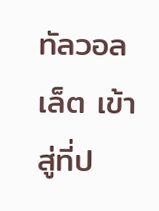ทัลวอลเล็ต เข้าสู่ที่ป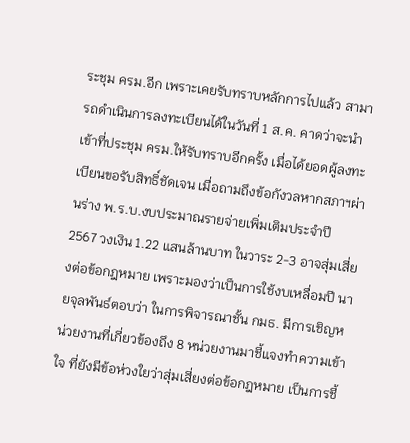ระชุม ครม.อีก เพราะเคยรับทราบหลักการไปแล้ว สามารถดำเนินการลงทะเบียนได้ในวันที่ 1 ส.ค. คาดว่าจะนำเข้าที่ประชุม ครม.ให้รับทราบอีกครั้ง เมื่อได้ยอดผู้ลงทะเบียนขอรับสิทธิ์ชัดเจน เมื่อถามถึงข้อกังวลหากสภาฯผ่านร่าง พ.ร.บ.งบประมาณรายจ่ายเพิ่มเติมประจำปี 2567 วงเงิน 1.22 แสนล้านบาท ในวาระ 2-3 อาจสุ่มเสี่ยงต่อข้อกฎหมาย เพราะมองว่าเป็นการใช้งบเหลื่อมปี นายจุลพันธ์ตอบว่า ในการพิจารณาชั้น กมธ. มีการเชิญหน่วยงานที่เกี่ยวข้องถึง 8 หน่วยงานมาชี้แจงทำความเข้าใจ ที่ยังมีข้อห่วงใยว่าสุ่มเสี่ยงต่อข้อกฎหมาย เป็นการชี้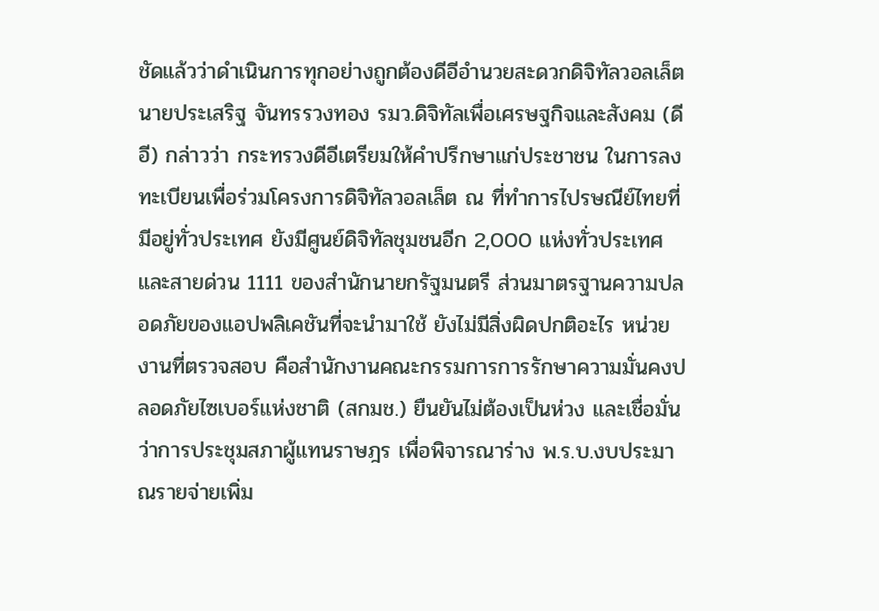ชัดแล้วว่าดำเนินการทุกอย่างถูกต้องดีอีอำนวยสะดวกดิจิทัลวอลเล็ตนายประเสริฐ จันทรรวงทอง รมว.ดิจิทัลเพื่อเศรษฐกิจและสังคม (ดีอี) กล่าวว่า กระทรวงดีอีเตรียมให้คำปรึกษาแก่ประชาชน ในการลงทะเบียนเพื่อร่วมโครงการดิจิทัลวอลเล็ต ณ ที่ทำการไปรษณีย์ไทยที่มีอยู่ทั่วประเทศ ยังมีศูนย์ดิจิทัลชุมชนอีก 2,000 แห่งทั่วประเทศ และสายด่วน 1111 ของสำนักนายกรัฐมนตรี ส่วนมาตรฐานความปลอดภัยของแอปพลิเคชันที่จะนำมาใช้ ยังไม่มีสิ่งผิดปกติอะไร หน่วยงานที่ตรวจสอบ คือสำนักงานคณะกรรมการการรักษาความมั่นคงปลอดภัยไซเบอร์แห่งชาติ (สกมช.) ยืนยันไม่ต้องเป็นห่วง และเชื่อมั่นว่าการประชุมสภาผู้แทนราษฎร เพื่อพิจารณาร่าง พ.ร.บ.งบประมาณรายจ่ายเพิ่ม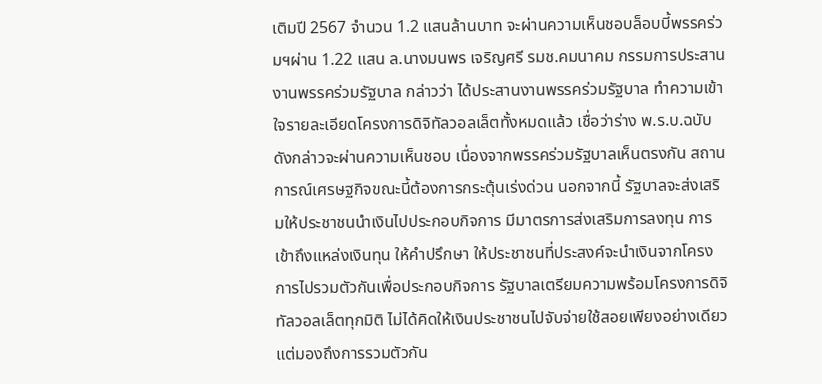เติมปี 2567 จำนวน 1.2 แสนล้านบาท จะผ่านความเห็นชอบล็อบบี้พรรคร่วมฯผ่าน 1.22 แสน ล.นางมนพร เจริญศรี รมช.คมนาคม กรรมการประสานงานพรรคร่วมรัฐบาล กล่าวว่า ได้ประสานงานพรรคร่วมรัฐบาล ทำความเข้าใจรายละเอียดโครงการดิจิทัลวอลเล็ตทั้งหมดแล้ว เชื่อว่าร่าง พ.ร.บ.ฉบับดังกล่าวจะผ่านความเห็นชอบ เนื่องจากพรรคร่วมรัฐบาลเห็นตรงกัน สถานการณ์เศรษฐกิจขณะนี้ต้องการกระตุ้นเร่งด่วน นอกจากนี้ รัฐบาลจะส่งเสริมให้ประชาชนนำเงินไปประกอบกิจการ มีมาตรการส่งเสริมการลงทุน การเข้าถึงแหล่งเงินทุน ให้คำปรึกษา ให้ประชาชนที่ประสงค์จะนำเงินจากโครงการไปรวมตัวกันเพื่อประกอบกิจการ รัฐบาลเตรียมความพร้อมโครงการดิจิทัลวอลเล็ตทุกมิติ ไม่ได้คิดให้เงินประชาชนไปจับจ่ายใช้สอยเพียงอย่างเดียว แต่มองถึงการรวมตัวกัน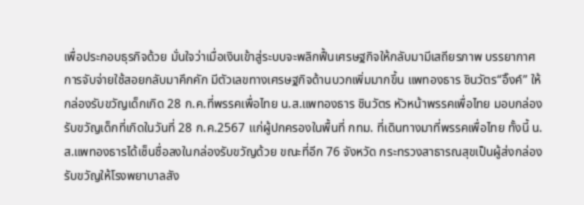เพื่อประกอบธุรกิจด้วย มั่นใจว่าเมื่อเงินเข้าสู่ระบบจะพลิกฟื้นเศรษฐกิจให้กลับมามีเสถียรภาพ บรรยากาศการจับจ่ายใช้สอยกลับมาคึกคัก มีตัวเลขทางเศรษฐกิจด้านบวกเพิ่มมากขึ้น แพทองธาร ชินวัตร“อิ๊งค์” ให้กล่องรับขวัญเด็กเกิด 28 ก.ค.ที่พรรคเพื่อไทย น.ส.แพทองธาร ชินวัตร หัวหน้าพรรคเพื่อไทย มอบกล่องรับขวัญเด็กที่เกิดในวันที่ 28 ก.ค.2567 แก่ผู้ปกครองในพื้นที่ กทม. ที่เดินทางมาที่พรรคเพื่อไทย ทั้งนี้ น.ส.แพทองธารได้เซ็นชื่อลงในกล่องรับขวัญด้วย ขณะที่อีก 76 จังหวัด กระทรวงสาธารณสุขเป็นผู้ส่งกล่องรับขวัญให้โรงพยาบาลสัง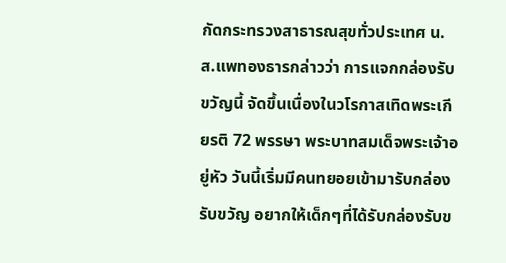กัดกระทรวงสาธารณสุขทั่วประเทศ น.ส.แพทองธารกล่าวว่า การแจกกล่องรับขวัญนี้ จัดขึ้นเนื่องในวโรกาสเทิดพระเกียรติ 72 พรรษา พระบาทสมเด็จพระเจ้าอยู่หัว วันนี้เริ่มมีคนทยอยเข้ามารับกล่องรับขวัญ อยากให้เด็กๆที่ได้รับกล่องรับข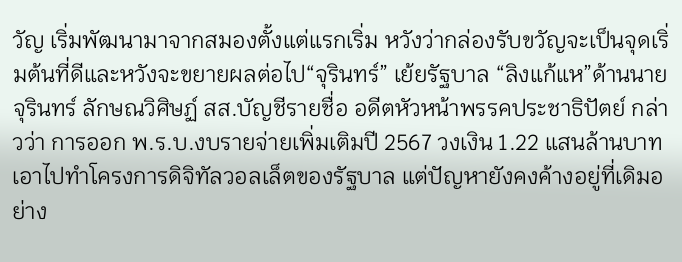วัญ เริ่มพัฒนามาจากสมองตั้งแต่แรกเริ่ม หวังว่ากล่องรับขวัญจะเป็นจุดเริ่มต้นที่ดีและหวังจะขยายผลต่อไป“จุรินทร์” เย้ยรัฐบาล “ลิงแก้แห”ด้านนายจุรินทร์ ลักษณวิศิษฏ์ สส.บัญชีรายชื่อ อดีตหัวหน้าพรรคประชาธิปัตย์ กล่าวว่า การออก พ.ร.บ.งบรายจ่ายเพิ่มเติมปี 2567 วงเงิน 1.22 แสนล้านบาท เอาไปทำโครงการดิจิทัลวอลเล็ตของรัฐบาล แต่ปัญหายังคงค้างอยู่ที่เดิมอย่าง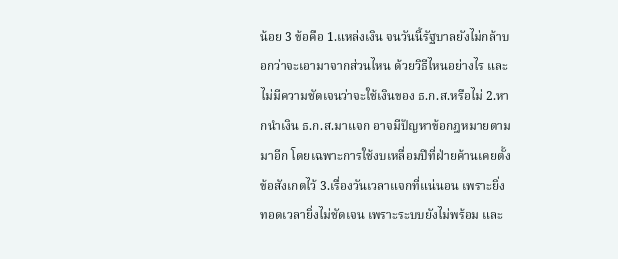น้อย 3 ข้อคือ 1.แหล่งเงิน จนวันนี้รัฐบาลยังไม่กล้าบอกว่าจะเอามาจากส่วนไหน ด้วยวิธีไหนอย่างไร และไม่มีความชัดเจนว่าจะใช้เงินของ ธ.ก.ส.หรือไม่ 2.หากนำเงิน ธ.ก.ส.มาแจก อาจมีปัญหาข้อกฎหมายตามมาอีก โดยเฉพาะการใช้งบเหลื่อมปีที่ฝ่ายค้านเคยตั้งข้อสังเกตไว้ 3.เรื่องวันเวลาแจกที่แน่นอน เพราะยิ่งทอดเวลายิ่งไม่ชัดเจน เพราะระบบยังไม่พร้อม และ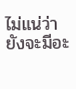ไม่แน่ว่ายังจะมีอะ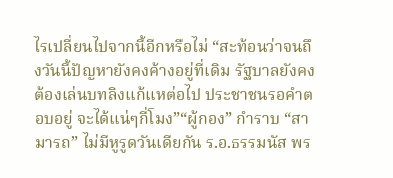ไรเปลี่ยนไปจากนี้อีกหรือไม่ “สะท้อนว่าจนถึงวันนี้ปัญหายังคงค้างอยู่ที่เดิม รัฐบาลยังคงต้องเล่นบทลิงแก้แหต่อไป ประชาชนรอคำตอบอยู่ จะได้แน่ๆกี่โมง”“ผู้กอง” กำราบ “สามารถ” ไม่มีหูรูดวันเดียกัน ร.อ.ธรรมนัส พร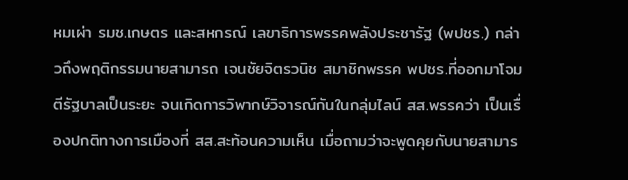หมเผ่า รมช.เกษตร และสหกรณ์ เลขาธิการพรรคพลังประชารัฐ (พปชร.) กล่าวถึงพฤติกรรมนายสามารถ เจนชัยจิตรวนิช สมาชิกพรรค พปชร.ที่ออกมาโจมตีรัฐบาลเป็นระยะ จนเกิดการวิพากษ์วิจารณ์กันในกลุ่มไลน์ สส.พรรคว่า เป็นเรื่องปกติทางการเมืองที่ สส.สะท้อนความเห็น เมื่อถามว่าจะพูดคุยกับนายสามาร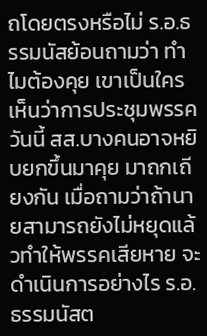ถโดยตรงหรือไม่ ร.อ.ธรรมนัสย้อนถามว่า ทำไมต้องคุย เขาเป็นใคร เห็นว่าการประชุมพรรควันนี้ สส.บางคนอาจหยิบยกขึ้นมาคุย มาถกเถียงกัน เมื่อถามว่าถ้านายสามารถยังไม่หยุดแล้วทำให้พรรคเสียหาย จะดำเนินการอย่างไร ร.อ.ธรรมนัสต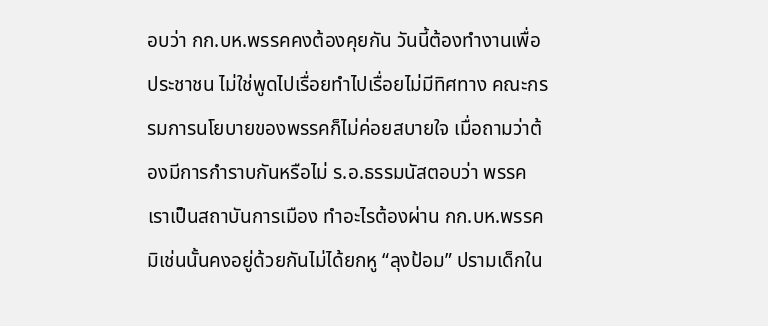อบว่า กก.บห.พรรคคงต้องคุยกัน วันนี้ต้องทำงานเพื่อประชาชน ไม่ใช่พูดไปเรื่อยทำไปเรื่อยไม่มีทิศทาง คณะกรรมการนโยบายของพรรคก็ไม่ค่อยสบายใจ เมื่อถามว่าต้องมีการกำราบกันหรือไม่ ร.อ.ธรรมนัสตอบว่า พรรคเราเป็นสถาบันการเมือง ทำอะไรต้องผ่าน กก.บห.พรรค มิเช่นนั้นคงอยู่ด้วยกันไม่ได้ยกหู “ลุงป้อม” ปรามเด็กใน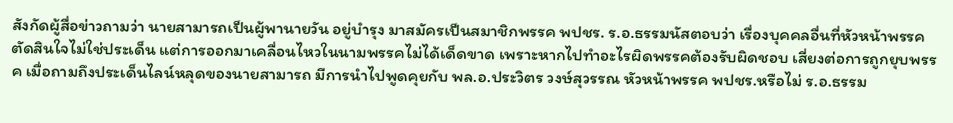สังกัดผู้สื่อข่าวถามว่า นายสามารถเป็นผู้พานายวัน อยู่บำรุง มาสมัครเป็นสมาชิกพรรค พปชร. ร.อ.ธรรมนัสตอบว่า เรื่องบุคคลอื่นที่หัวหน้าพรรคตัดสินใจไม่ใช่ประเด็น แต่การออกมาเคลื่อนไหวในนามพรรคไม่ได้เด็ดขาด เพราะหากไปทำอะไรผิดพรรคต้องรับผิดชอบ เสี่ยงต่อการถูกยุบพรรค เมื่อถามถึงประเด็นไลน์หลุดของนายสามารถ มีการนำไปพูดคุยกับ พล.อ.ประวิตร วงษ์สุวรรณ หัวหน้าพรรค พปชร.หรือไม่ ร.อ.ธรรม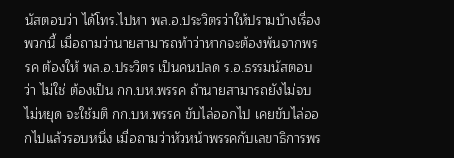นัสตอบว่า ได้โทร.ไปหา พล.อ.ประวิตรว่าให้ปรามบ้างเรื่องพวกนี้ เมื่อถามว่านายสามารถท้าว่าหากจะต้องพ้นจากพรรค ต้องให้ พล.อ.ประวิตร เป็นคนปลด ร.อ.ธรรมนัสตอบว่า ไม่ใช่ ต้องเป็น กก.บห.พรรค ถ้านายสามารถยังไม่จบ ไม่หยุด จะใช้มติ กก.บห.พรรค ขับไล่ออกไป เคยขับไล่ออกไปแล้วรอบหนึ่ง เมื่อถามว่าหัวหน้าพรรคกับเลขาธิการพร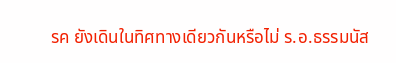รค ยังเดินในทิศทางเดียวกันหรือไม่ ร.อ.ธรรมนัส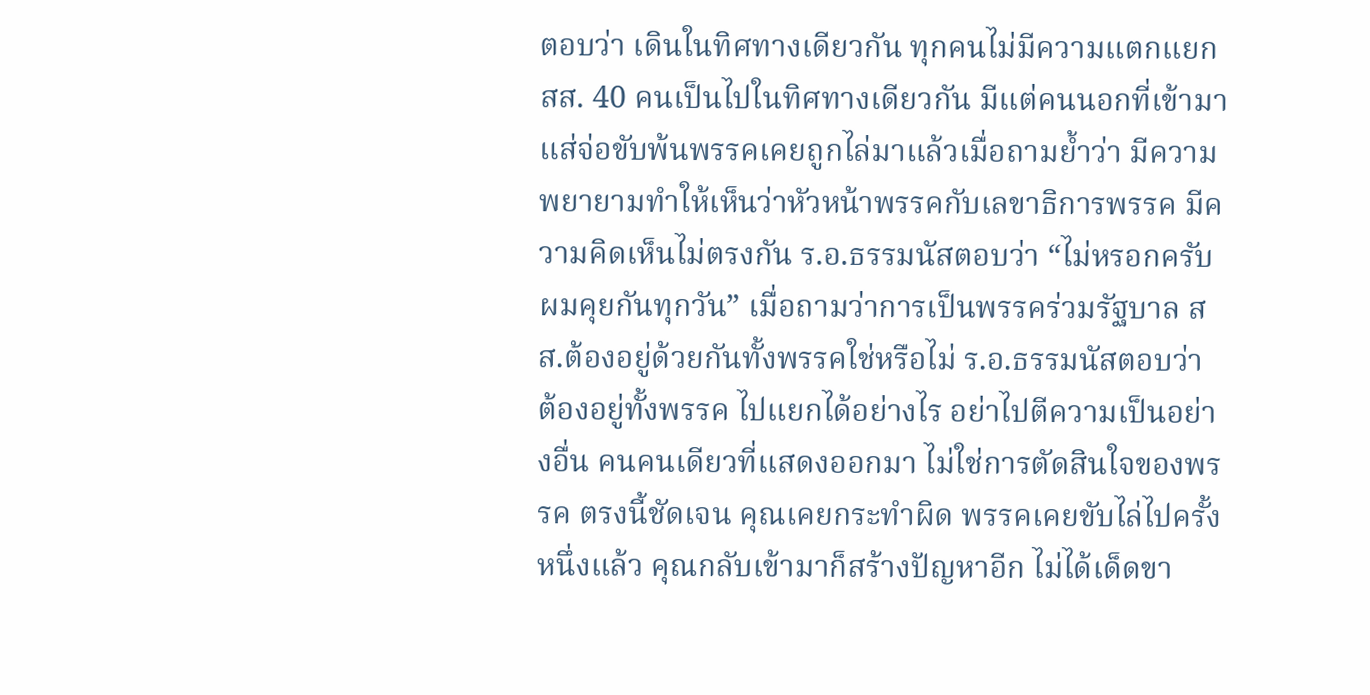ตอบว่า เดินในทิศทางเดียวกัน ทุกคนไม่มีความแตกแยก สส. 40 คนเป็นไปในทิศทางเดียวกัน มีแต่คนนอกที่เข้ามาแส่จ่อขับพ้นพรรคเคยถูกไล่มาแล้วเมื่อถามย้ำว่า มีความพยายามทำให้เห็นว่าหัวหน้าพรรคกับเลขาธิการพรรค มีความคิดเห็นไม่ตรงกัน ร.อ.ธรรมนัสตอบว่า “ไม่หรอกครับ ผมคุยกันทุกวัน” เมื่อถามว่าการเป็นพรรคร่วมรัฐบาล สส.ต้องอยู่ด้วยกันทั้งพรรคใช่หรือไม่ ร.อ.ธรรมนัสตอบว่า ต้องอยู่ทั้งพรรค ไปแยกได้อย่างไร อย่าไปตีความเป็นอย่างอื่น คนคนเดียวที่แสดงออกมา ไม่ใช่การตัดสินใจของพรรค ตรงนี้ชัดเจน คุณเคยกระทำผิด พรรคเคยขับไล่ไปครั้งหนึ่งแล้ว คุณกลับเข้ามาก็สร้างปัญหาอีก ไม่ได้เด็ดขา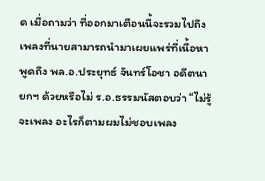ด เมื่อถามว่า ที่ออกมาเตือนนี้จะรวมไปถึงเพลงที่นายสามารถนำมาเผยแพร่ที่เนื้อหาพูดถึง พล.อ.ประยุทธ์ จันทร์โอชา อดีตนายกฯ ด้วยหรือไม่ ร.อ.ธรรมนัสตอบว่า “ไม่รู้ จะเพลง อะไรก็ตามผมไม่ชอบเพลง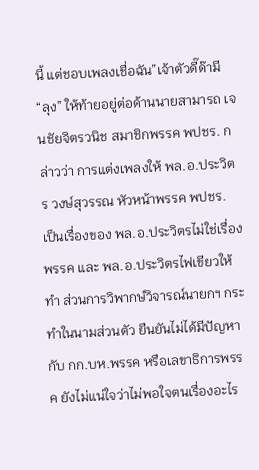นี้ แต่ชอบเพลงเชื่อฉัน”เจ้าตัวดี๊ด๊ามี “ลุง” ให้ท้ายอยู่ต่อด้านนายสามารถ เจนชัยจิตรวนิช สมาชิกพรรค พปชร. กล่าวว่า การแต่งเพลงให้ พล.อ.ประวิตร วงษ์สุวรรณ หัวหน้าพรรค พปชร. เป็นเรื่องของ พล.อ.ประวิตรไม่ใช่เรื่องพรรค และ พล.อ.ประวิตรไฟเขียวให้ทำ ส่วนการวิพากษ์วิจารณ์นายกฯ กระทำในนามส่วนตัว ยืนยันไม่ได้มีปัญหากับ กก.บห.พรรค หรือเลขาธิการพรรค ยังไม่แน่ใจว่าไม่พอใจตนเรื่องอะไร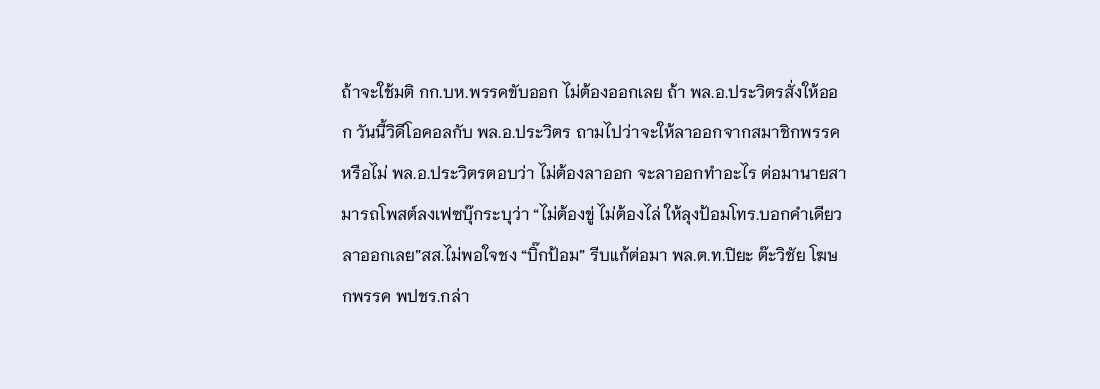ถ้าจะใช้มติ กก.บห.พรรคขับออก ไม่ต้องออกเลย ถ้า พล.อ.ประวิตรสั่งให้ออก วันนี้วิดีโอคอลกับ พล.อ.ประวิตร ถามไปว่าจะให้ลาออกจากสมาชิกพรรคหรือไม่ พล.อ.ประวิตรตอบว่า ไม่ต้องลาออก จะลาออกทำอะไร ต่อมานายสามารถโพสต์ลงเฟซบุ๊กระบุว่า “ไม่ต้องขู่ ไม่ต้องไล่ ให้ลุงป้อมโทร.บอกคำเดียวลาออกเลย”สส.ไม่พอใจชง “บิ๊กป้อม” รีบแก้ต่อมา พล.ต.ท.ปิยะ ต๊ะวิชัย โฆษกพรรค พปชร.กล่า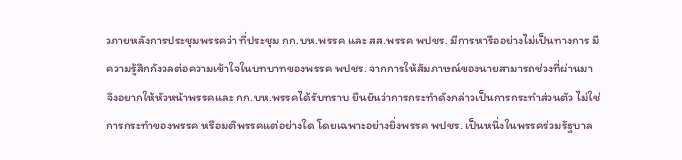วภายหลังการประชุมพรรคว่า ที่ประชุม กก.บห.พรรค และ สส.พรรค พปชร. มีการหารืออย่างไม่เป็นทางการ มีความรู้สึกกังวลต่อความเข้าใจในบทบาทของพรรค พปชร. จากการให้สัมภาษณ์ของนายสามารถช่วงที่ผ่านมา จึงอยากให้หัวหน้าพรรคและ กก.บห.พรรคได้รับทราบ ยืนยันว่าการกระทำดังกล่าวเป็นการกระทำส่วนตัว ไม่ใช่การกระทำของพรรค หรือมติพรรคแต่อย่างใด โดยเฉพาะอย่างยิ่งพรรค พปชร. เป็นหนึ่งในพรรคร่วมรัฐบาล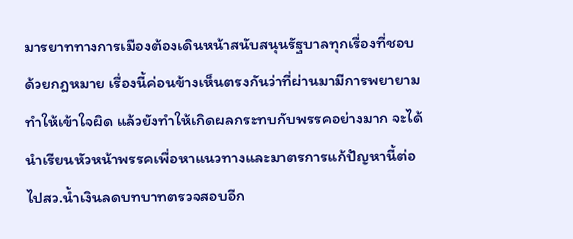มารยาททางการเมืองต้องเดินหน้าสนับสนุนรัฐบาลทุกเรื่องที่ชอบด้วยกฎหมาย เรื่องนี้ค่อนข้างเห็นตรงกันว่าที่ผ่านมามีการพยายามทำให้เข้าใจผิด แล้วยังทำให้เกิดผลกระทบกับพรรคอย่างมาก จะได้นำเรียนหัวหน้าพรรคเพื่อหาแนวทางและมาตรการแก้ปัญหานี้ต่อไปสว.น้ำเงินลดบทบาทตรวจสอบอีก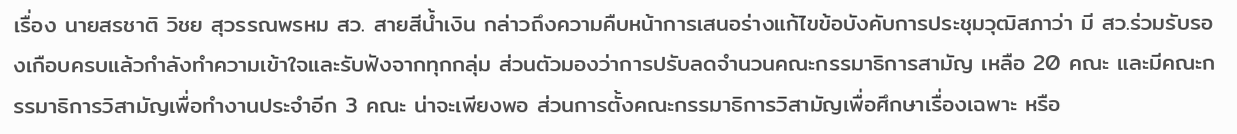เรื่อง นายสรชาติ วิชย สุวรรณพรหม สว. สายสีน้ำเงิน กล่าวถึงความคืบหน้าการเสนอร่างแก้ไขข้อบังคับการประชุมวุฒิสภาว่า มี สว.ร่วมรับรองเกือบครบแล้วกำลังทำความเข้าใจและรับฟังจากทุกกลุ่ม ส่วนตัวมองว่าการปรับลดจำนวนคณะกรรมาธิการสามัญ เหลือ 20 คณะ และมีคณะกรรมาธิการวิสามัญเพื่อทำงานประจำอีก 3 คณะ น่าจะเพียงพอ ส่วนการตั้งคณะกรรมาธิการวิสามัญเพื่อศึกษาเรื่องเฉพาะ หรือ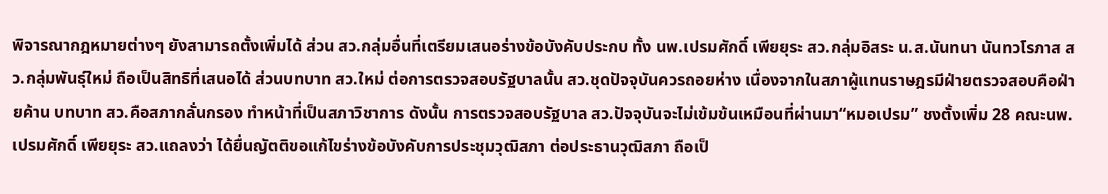พิจารณากฎหมายต่างๆ ยังสามารถตั้งเพิ่มได้ ส่วน สว.กลุ่มอื่นที่เตรียมเสนอร่างข้อบังคับประกบ ทั้ง นพ.เปรมศักดิ์ เพียยุระ สว.กลุ่มอิสระ น.ส.นันทนา นันทวโรภาส สว.กลุ่มพันธุ์ใหม่ ถือเป็นสิทธิที่เสนอได้ ส่วนบทบาท สว.ใหม่ ต่อการตรวจสอบรัฐบาลนั้น สว.ชุดปัจจุบันควรถอยห่าง เนื่องจากในสภาผู้แทนราษฎรมีฝ่ายตรวจสอบคือฝ่ายค้าน บทบาท สว.คือสภากลั่นกรอง ทำหน้าที่เป็นสภาวิชาการ ดังนั้น การตรวจสอบรัฐบาล สว.ปัจจุบันจะไม่เข้มข้นเหมือนที่ผ่านมา“หมอเปรม” ชงตั้งเพิ่ม 28 คณะนพ.เปรมศักดิ์ เพียยุระ สว.แถลงว่า ได้ยื่นญัตติขอแก้ไขร่างข้อบังคับการประชุมวุฒิสภา ต่อประธานวุฒิสภา ถือเป็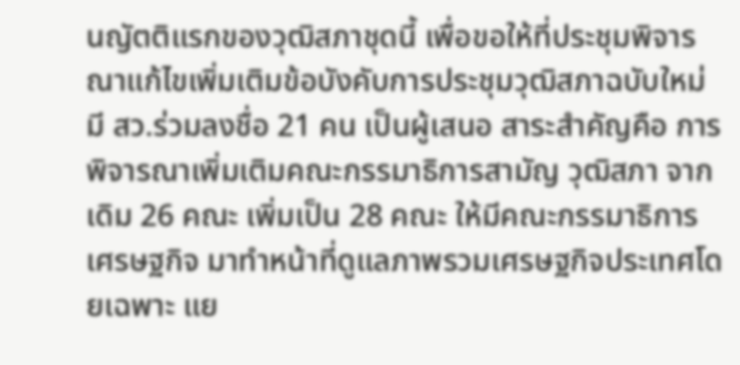นญัตติแรกของวุฒิสภาชุดนี้ เพื่อขอให้ที่ประชุมพิจารณาแก้ไขเพิ่มเติมข้อบังคับการประชุมวุฒิสภาฉบับใหม่ มี สว.ร่วมลงชื่อ 21 คน เป็นผู้เสนอ สาระสำคัญคือ การพิจารณาเพิ่มเติมคณะกรรมาธิการสามัญ วุฒิสภา จากเดิม 26 คณะ เพิ่มเป็น 28 คณะ ให้มีคณะกรรมาธิการเศรษฐกิจ มาทำหน้าที่ดูแลภาพรวมเศรษฐกิจประเทศโดยเฉพาะ แย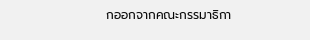กออกจากคณะกรรมาธิกา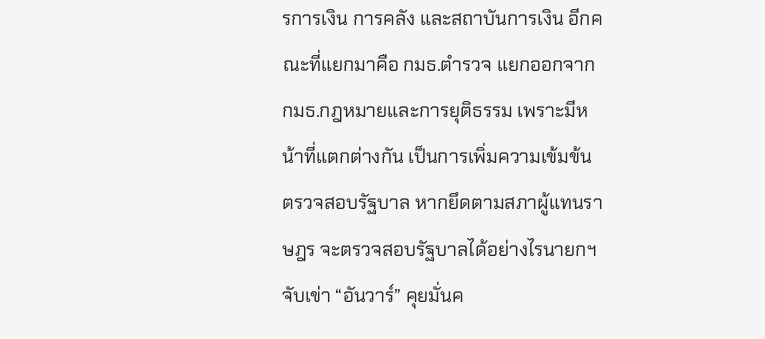รการเงิน การคลัง และสถาบันการเงิน อีกคณะที่แยกมาคือ กมธ.ตำรวจ แยกออกจาก กมธ.กฎหมายและการยุติธรรม เพราะมีหน้าที่แตกต่างกัน เป็นการเพิ่มความเข้มข้นตรวจสอบรัฐบาล หากยึดตามสภาผู้แทนราษฎร จะตรวจสอบรัฐบาลได้อย่างไรนายกฯจับเข่า “อันวาร์” คุยมั่นค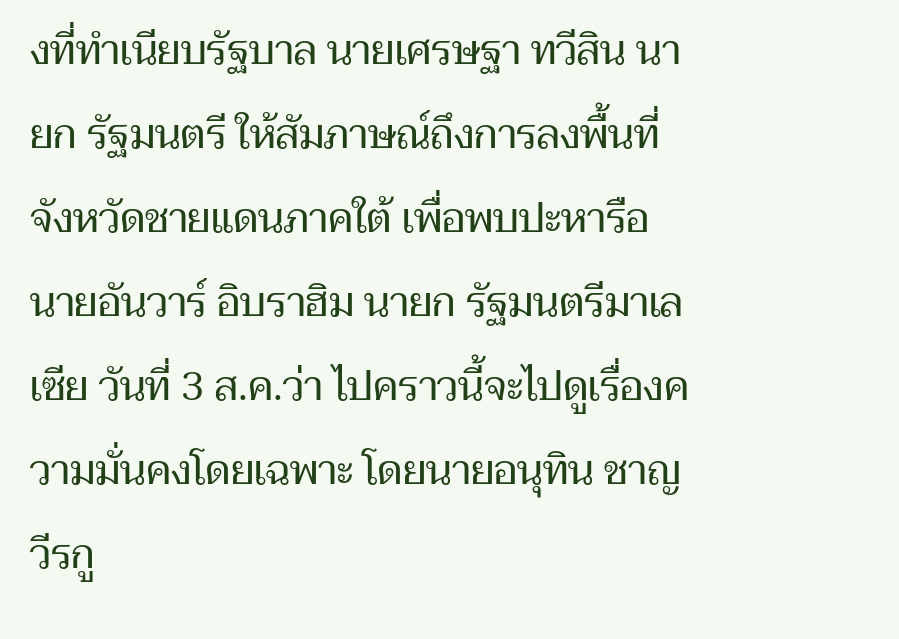งที่ทำเนียบรัฐบาล นายเศรษฐา ทวีสิน นายก รัฐมนตรี ให้สัมภาษณ์ถึงการลงพื้นที่จังหวัดชายแดนภาคใต้ เพื่อพบปะหารือนายอันวาร์ อิบราฮิม นายก รัฐมนตรีมาเลเซีย วันที่ 3 ส.ค.ว่า ไปคราวนี้จะไปดูเรื่องความมั่นคงโดยเฉพาะ โดยนายอนุทิน ชาญวีรกู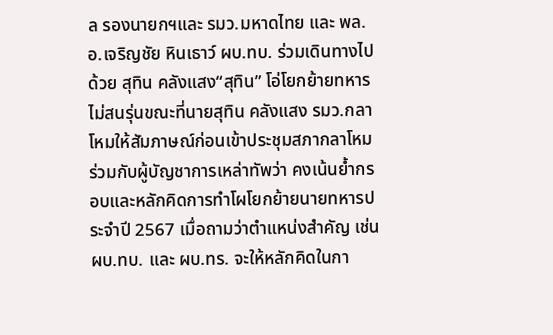ล รองนายกฯและ รมว.มหาดไทย และ พล.อ.เจริญชัย หินเธาว์ ผบ.ทบ. ร่วมเดินทางไปด้วย สุทิน คลังแสง“สุทิน” โอ่โยกย้ายทหารไม่สนรุ่นขณะที่นายสุทิน คลังแสง รมว.กลาโหมให้สัมภาษณ์ก่อนเข้าประชุมสภากลาโหม ร่วมกับผู้บัญชาการเหล่าทัพว่า คงเน้นย้ำกรอบและหลักคิดการทำโผโยกย้ายนายทหารประจำปี 2567 เมื่อถามว่าตำแหน่งสำคัญ เช่น ผบ.ทบ. และ ผบ.ทร. จะให้หลักคิดในกา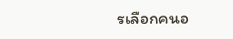รเลือกคนอ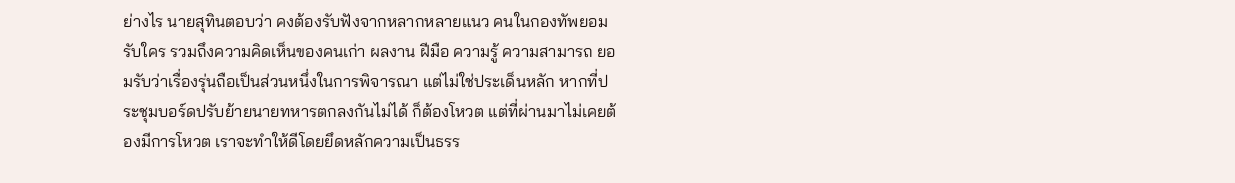ย่างไร นายสุทินตอบว่า คงต้องรับฟังจากหลากหลายแนว คนในกองทัพยอมรับใคร รวมถึงความคิดเห็นของคนเก่า ผลงาน ฝีมือ ความรู้ ความสามารถ ยอมรับว่าเรื่องรุ่นถือเป็นส่วนหนึ่งในการพิจารณา แต่ไม่ใช่ประเด็นหลัก หากที่ประชุมบอร์ดปรับย้ายนายทหารตกลงกันไม่ได้ ก็ต้องโหวต แต่ที่ผ่านมาไม่เคยต้องมีการโหวต เราจะทำให้ดีโดยยึดหลักความเป็นธรร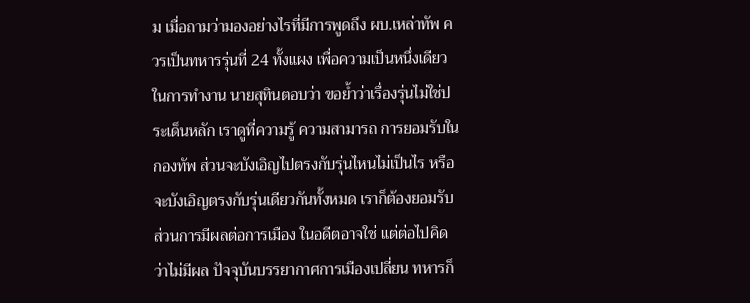ม เมื่อถามว่ามองอย่างไรที่มีการพูดถึง ผบ.เหล่าทัพ ควรเป็นทหารรุ่นที่ 24 ทั้งแผง เพื่อความเป็นหนึ่งเดียวในการทำงาน นายสุทินตอบว่า ขอย้ำว่าเรื่องรุ่นไม่ใช่ประเด็นหลัก เราดูที่ความรู้ ความสามารถ การยอมรับในกองทัพ ส่วนจะบังเอิญไปตรงกับรุ่นไหนไม่เป็นไร หรือจะบังเอิญตรงกับรุ่นเดียวกันทั้งหมด เราก็ต้องยอมรับ ส่วนการมีผลต่อการเมือง ในอดีตอาจใช่ แต่ต่อไปคิดว่าไม่มีผล ปัจจุบันบรรยากาศการเมืองเปลี่ยน ทหารก็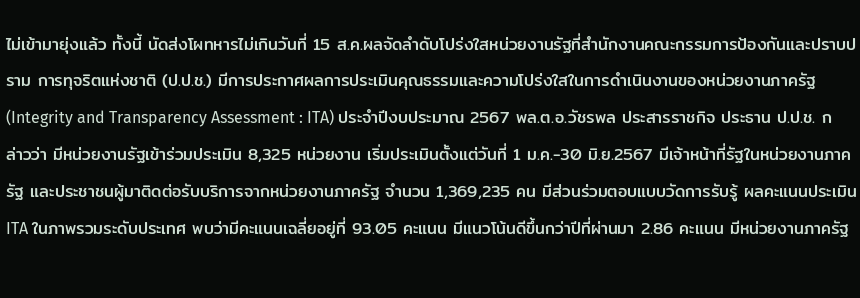ไม่เข้ามายุ่งแล้ว ทั้งนี้ นัดส่งโผทหารไม่เกินวันที่ 15 ส.ค.ผลจัดลำดับโปร่งใสหน่วยงานรัฐที่สำนักงานคณะกรรมการป้องกันและปราบปราม การทุจริตแห่งชาติ (ป.ป.ช.) มีการประกาศผลการประเมินคุณธรรมและความโปร่งใสในการดำเนินงานของหน่วยงานภาครัฐ (Integrity and Transparency Assessment : ITA) ประจำปีงบประมาณ 2567 พล.ต.อ.วัชรพล ประสารราชกิจ ประธาน ป.ป.ช. กล่าวว่า มีหน่วยงานรัฐเข้าร่วมประเมิน 8,325 หน่วยงาน เริ่มประเมินตั้งแต่วันที่ 1 ม.ค.-30 มิ.ย.2567 มีเจ้าหน้าที่รัฐในหน่วยงานภาครัฐ และประชาชนผู้มาติดต่อรับบริการจากหน่วยงานภาครัฐ จำนวน 1,369,235 คน มีส่วนร่วมตอบแบบวัดการรับรู้ ผลคะแนนประเมิน ITA ในภาพรวมระดับประเทศ พบว่ามีคะแนนเฉลี่ยอยู่ที่ 93.05 คะแนน มีแนวโน้นดีขึ้นกว่าปีที่ผ่านมา 2.86 คะแนน มีหน่วยงานภาครัฐ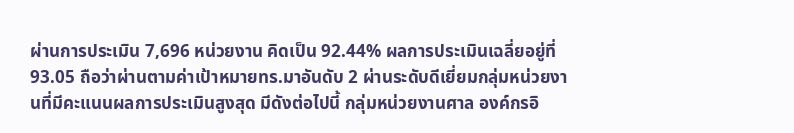ผ่านการประเมิน 7,696 หน่วยงาน คิดเป็น 92.44% ผลการประเมินเฉลี่ยอยู่ที่ 93.05 ถือว่าผ่านตามค่าเป้าหมายทร.มาอันดับ 2 ผ่านระดับดีเยี่ยมกลุ่มหน่วยงานที่มีคะแนนผลการประเมินสูงสุด มีดังต่อไปนี้ กลุ่มหน่วยงานศาล องค์กรอิ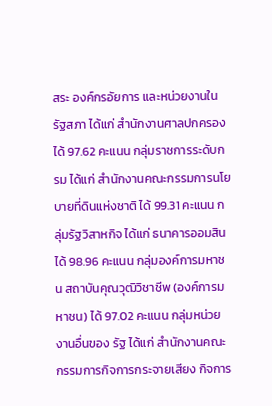สระ องค์กรอัยการ และหน่วยงานในรัฐสภา ได้แก่ สำนักงานศาลปกครอง ได้ 97.62 คะแนน กลุ่มราชการระดับกรม ได้แก่ สำนักงานคณะกรรมการนโยบายที่ดินแห่งชาติ ได้ 99.31 คะแนน กลุ่มรัฐวิสาหกิจ ได้แก่ ธนาคารออมสิน ได้ 98.96 คะแนน กลุ่มองค์การมหาชน สถาบันคุณวุฒิวิชาชีพ (องค์การมหาชน) ได้ 97.02 คะแนน กลุ่มหน่วยงานอื่นของ รัฐ ได้แก่ สำนักงานคณะกรรมการกิจการกระจายเสียง กิจการ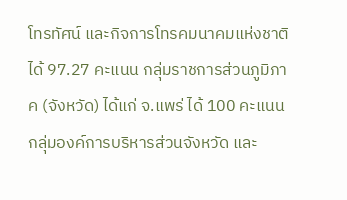โทรทัศน์ และกิจการโทรคมนาคมแห่งชาติ ได้ 97.27 คะแนน กลุ่มราชการส่วนภูมิภาค (จังหวัด) ได้แก่ จ.แพร่ ได้ 100 คะแนน กลุ่มองค์การบริหารส่วนจังหวัด และ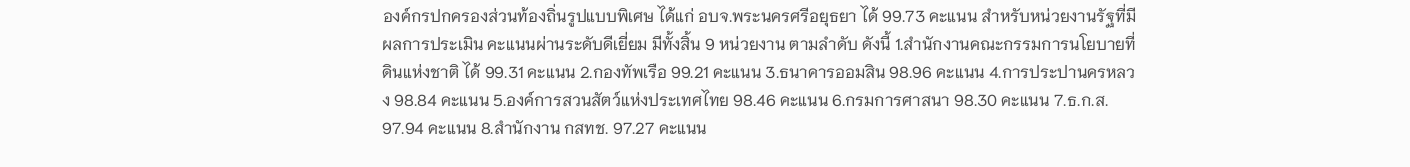องค์กรปกครองส่วนท้องถิ่นรูปแบบพิเศษ ได้แก่ อบจ.พระนครศรีอยุธยา ได้ 99.73 คะแนน สำหรับหน่วยงานรัฐที่มีผลการประเมิน คะแนนผ่านระดับดีเยี่ยม มีทั้งสิ้น 9 หน่วยงาน ตามลำดับ ดังนี้ 1.สำนักงานคณะกรรมการนโยบายที่ดินแห่งชาติ ได้ 99.31 คะแนน 2.กองทัพเรือ 99.21 คะแนน 3.ธนาคารออมสิน 98.96 คะแนน 4.การประปานครหลวง 98.84 คะแนน 5.องค์การสวนสัตว์แห่งประเทศไทย 98.46 คะแนน 6.กรมการศาสนา 98.30 คะแนน 7.ธ.ก.ส. 97.94 คะแนน 8.สำนักงาน กสทช. 97.27 คะแนน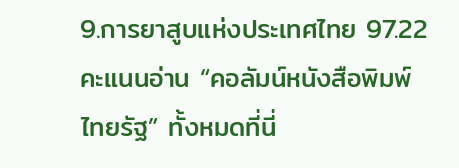9.การยาสูบแห่งประเทศไทย 97.22 คะแนนอ่าน “คอลัมน์หนังสือพิมพ์ไทยรัฐ” ทั้งหมดที่นี่